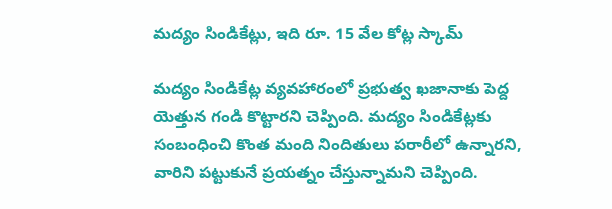మద్యం సిండికేట్లు, ఇది రూ. 15 వేల కోట్ల స్కామ్

మద్యం సిండికేట్ల వ్యవహారంలో ప్రభుత్వ ఖజానాకు పెద్ద యెత్తున గండి కొట్టారని చెప్పింది. మద్యం సిండికేట్లకు సంబంధించి కొంత మంది నిందితులు పరారీలో ఉన్నారని, వారిని పట్టుకునే ప్రయత్నం చేస్తున్నామని చెప్పింది.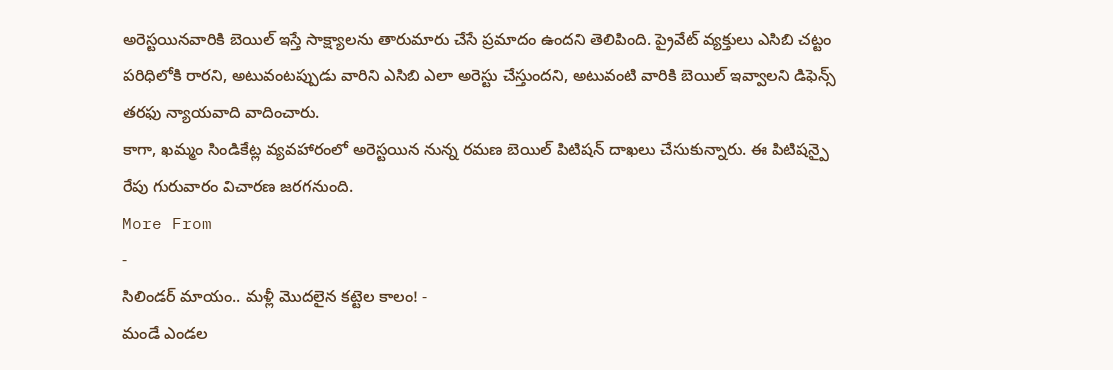అరెస్టయినవారికి బెయిల్ ఇస్తే సాక్ష్యాలను తారుమారు చేసే ప్రమాదం ఉందని తెలిపింది. ప్రైవేట్ వ్యక్తులు ఎసిబి చట్టం పరిధిలోకి రారని, అటువంటప్పుడు వారిని ఎసిబి ఎలా అరెస్టు చేస్తుందని, అటువంటి వారికి బెయిల్ ఇవ్వాలని డిఫెన్స్ తరఫు న్యాయవాది వాదించారు.
కాగా, ఖమ్మం సిండికేట్ల వ్యవహారంలో అరెస్టయిన నున్న రమణ బెయిల్ పిటిషన్ దాఖలు చేసుకున్నారు. ఈ పిటిషన్పై రేపు గురువారం విచారణ జరగనుంది.
More From
-
సిలిండర్ మాయం.. మళ్లీ మొదలైన కట్టెల కాలం! -
మండే ఎండల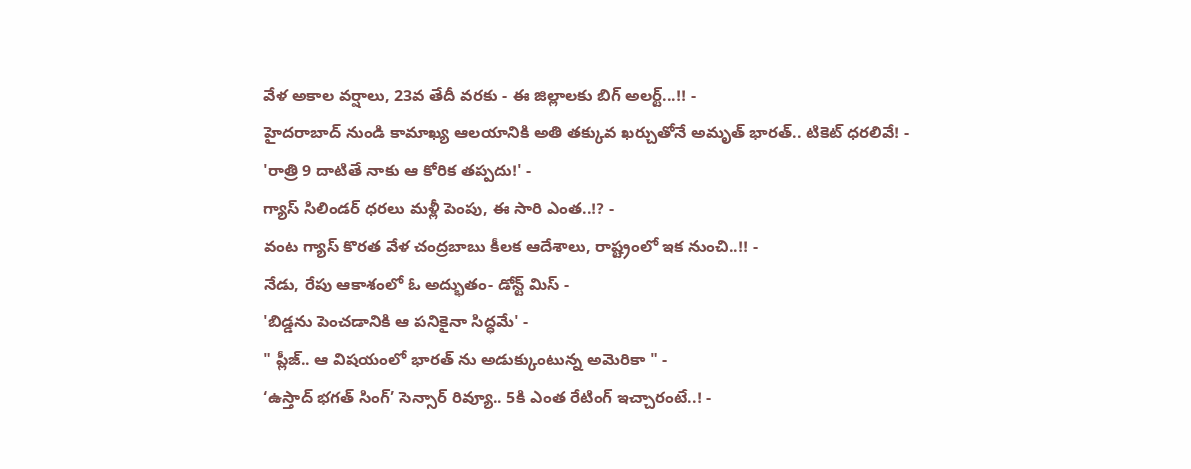వేళ అకాల వర్షాలు, 23వ తేదీ వరకు - ఈ జిల్లాలకు బిగ్ అలర్ట్...!! -
హైదరాబాద్ నుండి కామాఖ్య ఆలయానికి అతి తక్కువ ఖర్చుతోనే అమృత్ భారత్.. టికెట్ ధరలివే! -
'రాత్రి 9 దాటితే నాకు ఆ కోరిక తప్పదు!' -
గ్యాస్ సిలిండర్ ధరలు మళ్లీ పెంపు, ఈ సారి ఎంత..!? -
వంట గ్యాస్ కొరత వేళ చంద్రబాబు కీలక ఆదేశాలు, రాష్ట్రంలో ఇక నుంచి..!! -
నేడు, రేపు ఆకాశంలో ఓ అద్భుతం- డోన్ట్ మిస్ -
'బిడ్డను పెంచడానికి ఆ పనికైనా సిద్ధమే' -
" ప్లీజ్.. ఆ విషయంలో భారత్ ను అడుక్కుంటున్న అమెరికా " -
‘ఉస్తాద్ భగత్ సింగ్’ సెన్సార్ రివ్యూ.. 5కి ఎంత రేటింగ్ ఇచ్చారంటే..! -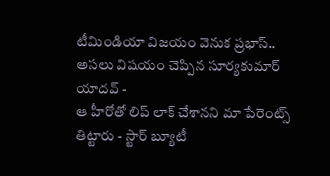టీమిండియా విజయం వెనుక ప్రభాస్.. అసలు విషయం చెప్పిన సూర్యకుమార్ యాదవ్ -
ఆ హీరోతో లిప్ లాక్ చేశానని మా పేరెంట్స్ తిట్టారు - స్టార్ బ్యూటీ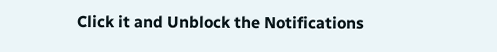Click it and Unblock the Notifications